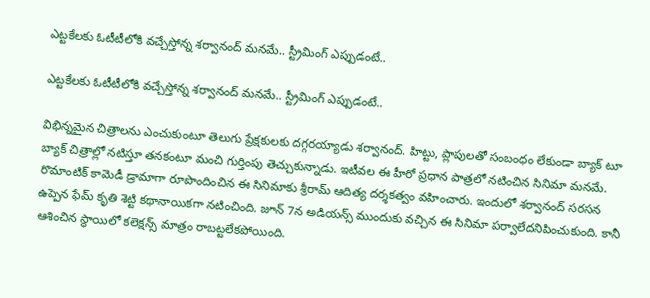ఎట్టకేలకు ఓటీటీలోకి వచ్చేస్తోన్న శర్వానంద్ మనమే.. స్ట్రీమింగ్ ఎప్పుడంటే..

ఎట్టకేలకు ఓటీటీలోకి వచ్చేస్తోన్న శర్వానంద్ మనమే.. స్ట్రీమింగ్ ఎప్పుడంటే..

విభిన్నమైన చిత్రాలను ఎంచుకుంటూ తెలుగు ప్రేక్షకులకు దగ్గరయ్యాడు శర్వానంద్. హిట్టు, ప్లాపులతో సంబంధం లేకుండా బ్యాక్ టూ బ్యాక్ చిత్రాల్లో నటిస్తూ తనకంటూ మంచి గుర్తింపు తెచ్చుకున్నాడు. ఇటీవల ఈ హీరో ప్రధాన పాత్రలో నటించిన సినిమా మనమే. రొమాంటిక్ కామెడీ డ్రామాగా రూపొందించిన ఈ సినిమాకు శ్రీరామ్ ఆదిత్య దర్శకత్వం వహించారు. ఇందులో శర్వానంద్ సరసన ఉప్పెన ఫేమ్ కృతి శెట్టి కథానాయికగా నటించింది. జూన్ 7న అడియన్స్ ముందుకు వచ్చిన ఈ సినిమా పర్వాలేదనిపించుకుంది. కానీ ఆశించిన స్థాయిలో కలెక్షన్స్ మాత్రం రాబట్టలేకపోయింది.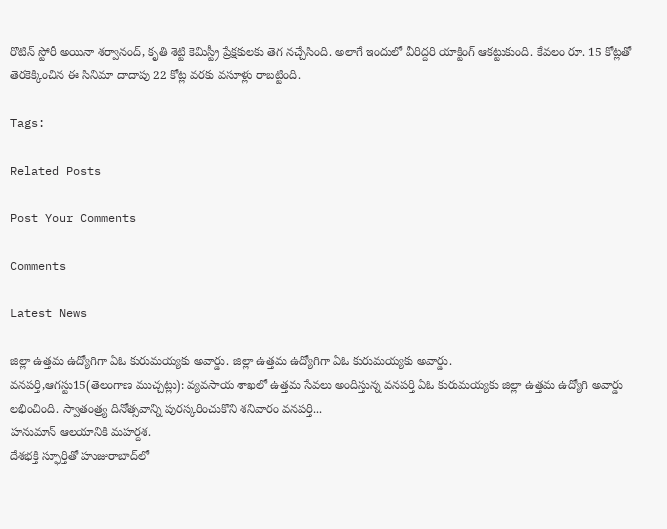రొటిన్ స్టోరీ అయినా శర్వానంద్, కృతి శెట్టి కెమిస్ట్రీ ప్రేక్షకులకు తెగ నచ్చేసింది. అలాగే ఇందులో వీరిద్దరి యాక్టింగ్ ఆకట్టుకుంది. కేవలం రూ. 15 కోట్లతో తెరకెక్కించిన ఈ సినిమా దాదాపు 22 కోట్ల వరకు వసూళ్లు రాబట్టింది.

Tags:

Related Posts

Post Your Comments

Comments

Latest News

జిల్లా ఉత్తమ ఉద్యోగిగా ఏఓ కురుమయ్యకు అవార్డు. జిల్లా ఉత్తమ ఉద్యోగిగా ఏఓ కురుమయ్యకు అవార్డు.
వనపర్తి,ఆగస్టు15(తెలంగాణ ముచ్చట్లు): వ్యవసాయ శాఖలో ఉత్తమ సేవలు అందిస్తున్న వనపర్తి ఏఓ కురుమయ్యకు జిల్లా ఉత్తమ ఉద్యోగి అవార్డు లభించింది. స్వాతంత్ర్య దినోత్సవాన్ని పురస్కరించుకొని శనివారం వనపర్తి...
హనుమాన్ ఆలయానికి మహర్దశ.
దేశభక్తి స్ఫూర్తితో హుజురాబాద్‌లో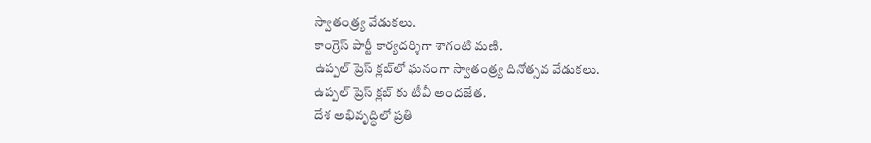స్వాతంత్ర్య వేడుకలు.
కాంగ్రెస్ పార్టీ కార్యదర్శిగా శాగంటి మణి.
ఉప్పల్ ప్రెస్ క్లబ్‌లో ఘనంగా స్వాతంత్ర్య దినోత్సవ వేడుకలు.
ఉప్పల్ ప్రెస్ క్లబ్‌ కు టీవీ అందజేత.
దేశ అభివృద్ధిలో ప్రతి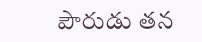పౌరుడు తన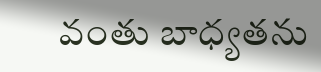వంతు బాధ్యతను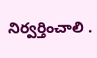నిర్వర్తించాలి .